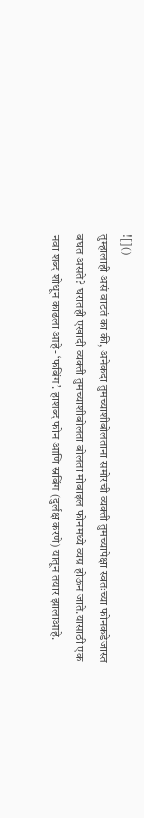![]()
तुम्हालाही असं वाटतं का की, अनेकदा तुमच्याशीबोलताना समोरची व्यक्ती तुमच्यापेक्षा स्वतःच्या फोनकडेजास्त बघत असते? घरातही एखादी व्यक्ती तुमच्याशीबोलता बोलता मोबाइल फोनमध्ये व्यग्र होऊन जाते.यासाठी एक नवा शब्द शोधून काढला आहे- ‘फबिंग’. हाशब्द फोन आणि स्नबिंग (दुर्लक्ष करणे) यातून तयार झालाआहे.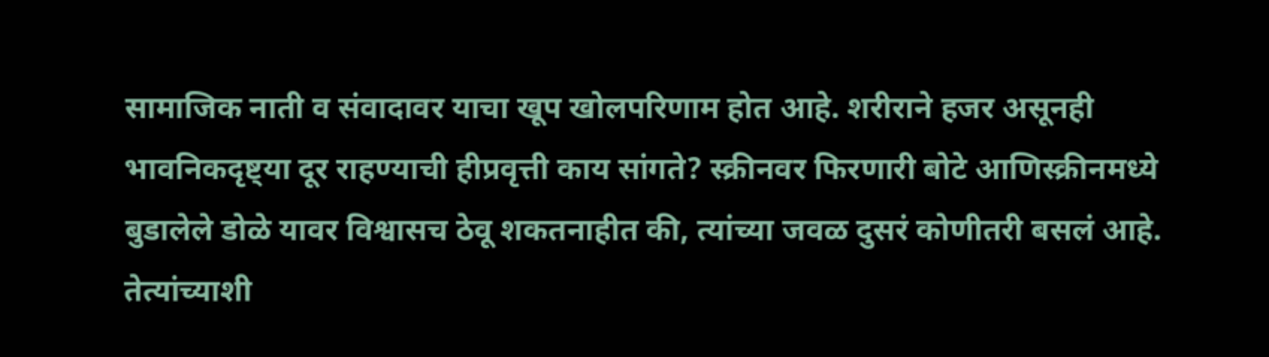सामाजिक नाती व संवादावर याचा खूप खोलपरिणाम होत आहे. शरीराने हजर असूनही भावनिकदृष्ट्या दूर राहण्याची हीप्रवृत्ती काय सांगते? स्क्रीनवर फिरणारी बोटे आणिस्क्रीनमध्ये बुडालेले डोळे यावर विश्वासच ठेवू शकतनाहीत की, त्यांच्या जवळ दुसरं कोणीतरी बसलं आहे. तेत्यांच्याशी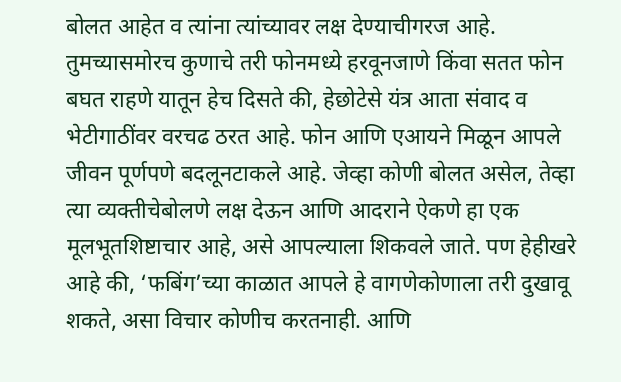बोलत आहेत व त्यांना त्यांच्यावर लक्ष देण्याचीगरज आहे. तुमच्यासमोरच कुणाचे तरी फोनमध्ये हरवूनजाणे किंवा सतत फोन बघत राहणे यातून हेच दिसते की, हेछोटेसे यंत्र आता संवाद व भेटीगाठींवर वरचढ ठरत आहे. फोन आणि एआयने मिळून आपले जीवन पूर्णपणे बदलूनटाकले आहे. जेव्हा कोणी बोलत असेल, तेव्हा त्या व्यक्तीचेबोलणे लक्ष देऊन आणि आदराने ऐकणे हा एक मूलभूतशिष्टाचार आहे, असे आपल्याला शिकवले जाते. पण हेहीखरे आहे की, ‘फबिंग’च्या काळात आपले हे वागणेकोणाला तरी दुखावू शकते, असा विचार कोणीच करतनाही. आणि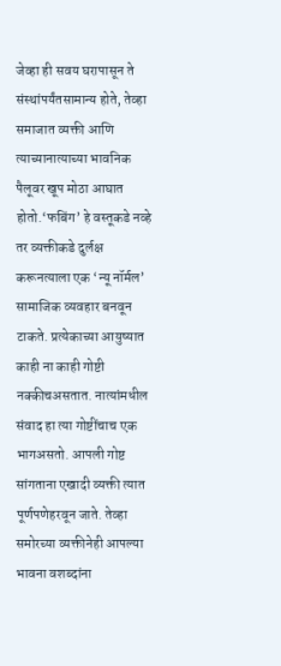जेव्हा ही सवय घरापासून ते संस्थांपर्यंतसामान्य होते, तेव्हा समाजात व्यक्ती आणि त्याच्यानात्याच्या भावनिक पैलूवर खूप मोठा आघात होतो.‘फबिंग’ हे वस्तूकडे नव्हे तर व्यक्तीकडे दुर्लक्ष करूनत्याला एक ‘न्यू नॉर्मल’ सामाजिक व्यवहार बनवून टाकते. प्रत्येकाच्या आयुष्यात काही ना काही गोष्टी नक्कीचअसतात. नात्यांमधील संवाद हा त्या गोष्टींचाच एक भागअसतो. आपली गोष्ट सांगताना एखादी व्यक्ती त्यात पूर्णपणेहरवून जाते. तेव्हा समोरच्या व्यक्तीनेही आपल्या भावना वशब्दांना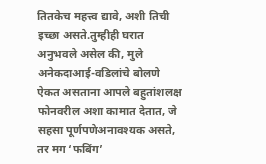तितकेच महत्त्व द्यावे, अशी तिची इच्छा असते.तुम्हीही घरात अनुभवले असेल की, मुले अनेकदाआई-वडिलांचे बोलणे ऐकत असताना आपले बहुतांशलक्ष फोनवरील अशा कामात देतात, जे सहसा पूर्णपणेअनावश्यक असते, तर मग ‘फबिंग’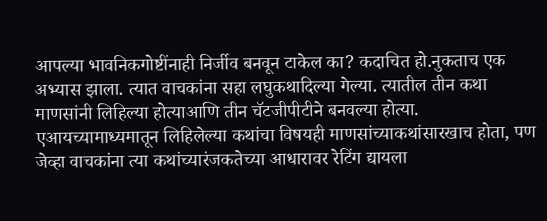आपल्या भावनिकगोष्टींनाही निर्जीव बनवून टाकेल का? कदाचित हो.नुकताच एक अभ्यास झाला. त्यात वाचकांना सहा लघुकथादिल्या गेल्या. त्यातील तीन कथा माणसांनी लिहिल्या होत्याआणि तीन चॅटजीपीटीने बनवल्या होत्या. एआयच्यामाध्यमातून लिहिलेल्या कथांचा विषयही माणसांच्याकथांसारखाच होता, पण जेव्हा वाचकांना त्या कथांच्यारंजकतेच्या आधारावर रेटिंग द्यायला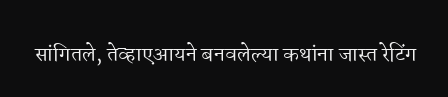सांगितले, तेव्हाएआयने बनवलेल्या कथांना जास्त रेटिंग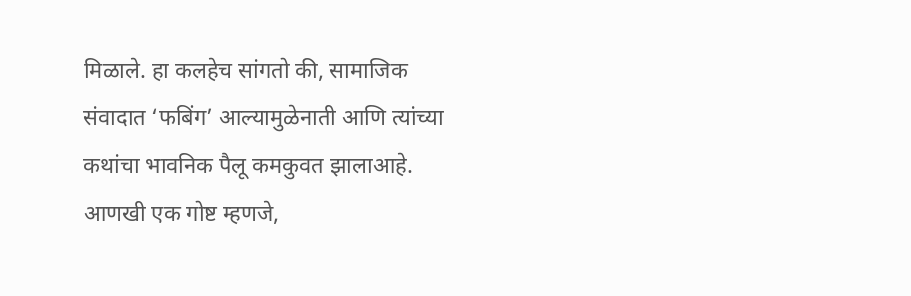मिळाले. हा कलहेच सांगतो की, सामाजिक संवादात ‘फबिंग’ आल्यामुळेनाती आणि त्यांच्या कथांचा भावनिक पैलू कमकुवत झालाआहे. आणखी एक गोष्ट म्हणजे,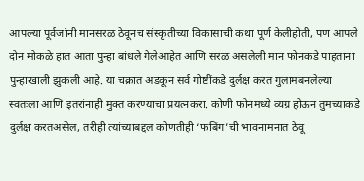आपल्या पूर्वजांनी मानसरळ ठेवूनच संस्कृतीच्या विकासाची कथा पूर्ण केलीहोती, पण आपले दोन मोकळे हात आता पुन्हा बांधले गेलेआहेत आणि सरळ असलेली मान फोनकडे पाहताना पुन्हाखाली झुकली आहे. या चक्रात अडकून सर्व गोष्टींकडे दुर्लक्ष करत गुलामबनलेल्या स्वतःला आणि इतरांनाही मुक्त करण्याचा प्रयत्नकरा. कोणी फोनमध्ये व्यग्र होऊन तुमच्याकडे दुर्लक्ष करतअसेल, तरीही त्यांच्याबद्दल कोणतीही ‘फबिंग’ची भावनामनात ठेवू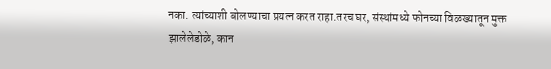नका. त्यांच्याशी बोलण्याचा प्रयत्न करत राहा.तरच घर, संस्थांमध्ये फोनच्या विळख्यातून मुक्त झालेलेडोळे, कान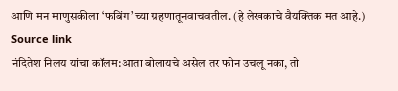आणि मन माणुसकीला ‘फबिंग’च्या ग्रहणातूनवाचवतील. (हे लेखकाचे वैयक्तिक मत आहे.)
Source link
नंदितेश निलय यांचा कॉलम:आता बोलायचे असेल तर फोन उचलू नका, तो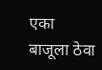एका बाजूला ठेवा